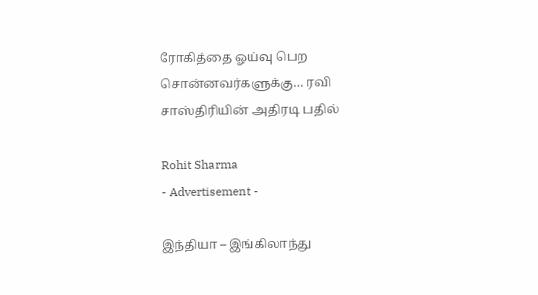ரோகித்தை ஓய்வு பெற சொன்னவர்களுக்கு… ரவி சாஸ்திரியின் அதிரடி பதில்

Rohit Sharma
- Advertisement -

இந்தியா – இங்கிலாந்து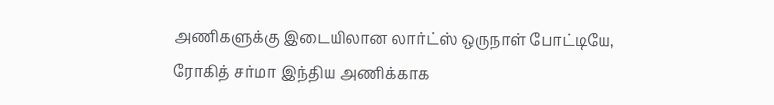அணிகளுக்கு இடையிலான லார்ட்ஸ் ஒருநாள் போட்டியே, ரோகித் சர்மா இந்திய அணிக்காக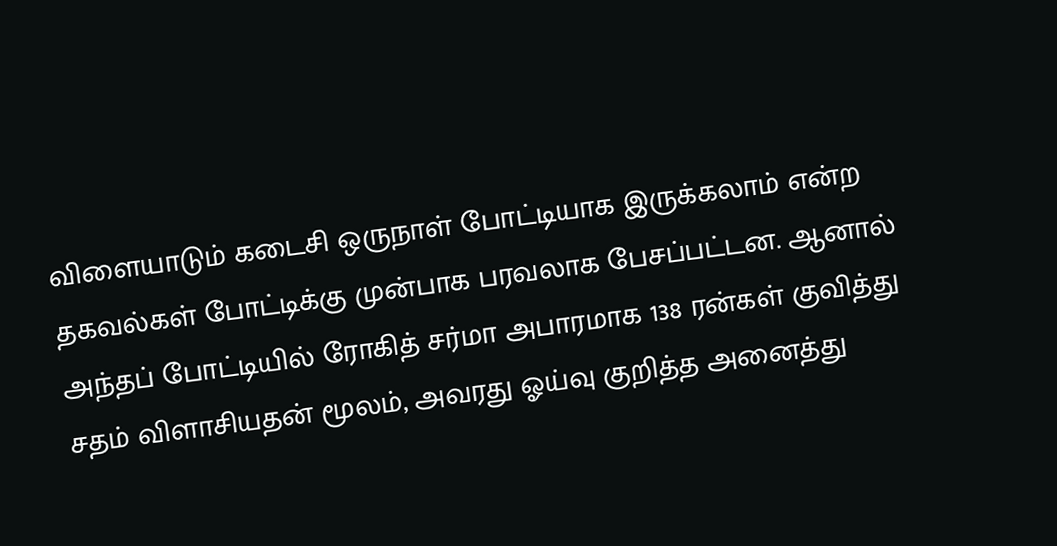விளையாடும் கடைசி ஒருநாள் போட்டியாக இருக்கலாம் என்ற தகவல்கள் போட்டிக்கு முன்பாக பரவலாக பேசப்பட்டன. ஆனால் அந்தப் போட்டியில் ரோகித் சர்மா அபாரமாக 138 ரன்கள் குவித்து சதம் விளாசியதன் மூலம், அவரது ஓய்வு குறித்த அனைத்து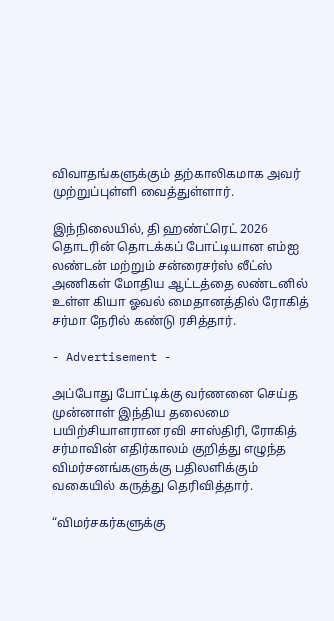விவாதங்களுக்கும் தற்காலிகமாக அவர் முற்றுப்புள்ளி வைத்துள்ளார்.

இந்நிலையில், தி ஹண்ட்ரெட் 2026 தொடரின் தொடக்கப் போட்டியான எம்ஐ லண்டன் மற்றும் சன்ரைசர்ஸ் லீட்ஸ் அணிகள் மோதிய ஆட்டத்தை லண்டனில் உள்ள கியா ஓவல் மைதானத்தில் ரோகித் சர்மா நேரில் கண்டு ரசித்தார்.

- Advertisement -

அப்போது போட்டிக்கு வர்ணனை செய்த முன்னாள் இந்திய தலைமை பயிற்சியாளரான ரவி சாஸ்திரி, ரோகித் சர்மாவின் எதிர்காலம் குறித்து எழுந்த விமர்சனங்களுக்கு பதிலளிக்கும் வகையில் கருத்து தெரிவித்தார்.

“விமர்சகர்களுக்கு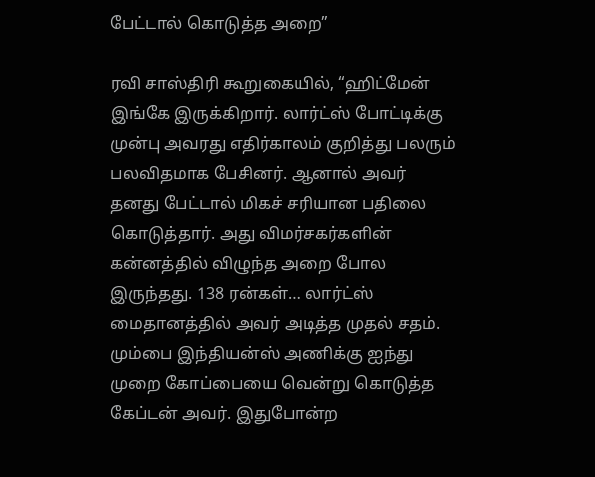பேட்டால் கொடுத்த அறை”

ரவி சாஸ்திரி கூறுகையில், “ஹிட்மேன் இங்கே இருக்கிறார். லார்ட்ஸ் போட்டிக்கு முன்பு அவரது எதிர்காலம் குறித்து பலரும் பலவிதமாக பேசினர். ஆனால் அவர் தனது பேட்டால் மிகச் சரியான பதிலை கொடுத்தார். அது விமர்சகர்களின் கன்னத்தில் விழுந்த அறை போல இருந்தது. 138 ரன்கள்… லார்ட்ஸ் மைதானத்தில் அவர் அடித்த முதல் சதம். மும்பை இந்தியன்ஸ் அணிக்கு ஐந்து முறை கோப்பையை வென்று கொடுத்த கேப்டன் அவர். இதுபோன்ற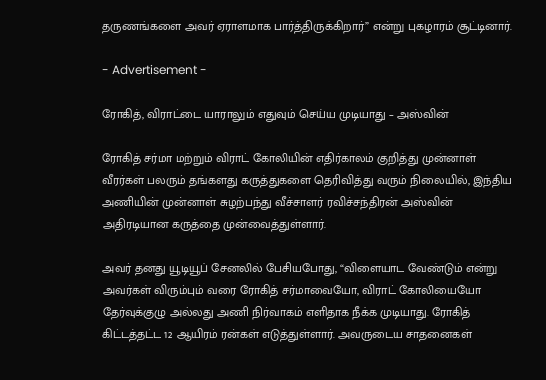தருணங்களை அவர் ஏராளமாக பார்த்திருக்கிறார்” என்று புகழாரம் சூட்டினார்.

- Advertisement -

ரோகித், விராட்டை யாராலும் எதுவும் செய்ய முடியாது – அஸ்வின்

ரோகித் சர்மா மற்றும் விராட் கோலியின் எதிர்காலம் குறித்து முன்னாள் வீரர்கள் பலரும் தங்களது கருத்துகளை தெரிவித்து வரும் நிலையில், இந்திய அணியின் முன்னாள் சுழற்பந்து வீச்சாளர் ரவிச்சந்திரன் அஸ்வின் அதிரடியான கருத்தை முன்வைத்துள்ளார்.

அவர் தனது யூடியூப் சேனலில் பேசியபோது, “விளையாட வேண்டும் என்று அவர்கள் விரும்பும் வரை ரோகித் சர்மாவையோ, விராட் கோலியையோ தேர்வுக்குழு அல்லது அணி நிர்வாகம் எளிதாக நீக்க முடியாது. ரோகித் கிட்டத்தட்ட 12 ஆயிரம் ரன்கள் எடுத்துள்ளார். அவருடைய சாதனைகள்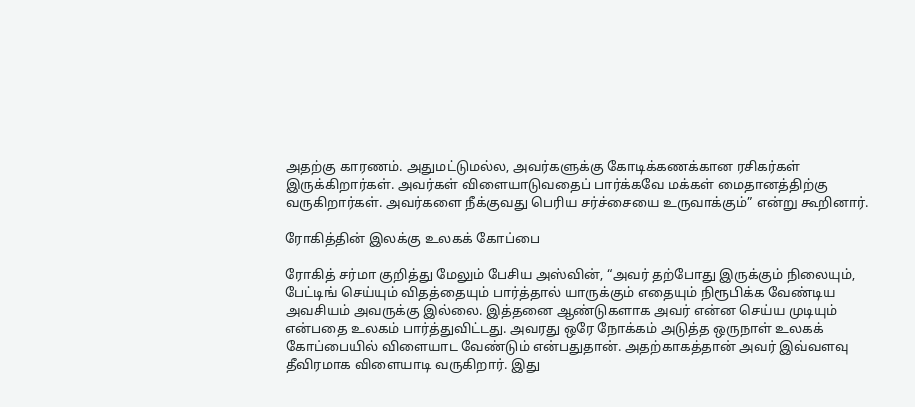அதற்கு காரணம். அதுமட்டுமல்ல, அவர்களுக்கு கோடிக்கணக்கான ரசிகர்கள் இருக்கிறார்கள். அவர்கள் விளையாடுவதைப் பார்க்கவே மக்கள் மைதானத்திற்கு வருகிறார்கள். அவர்களை நீக்குவது பெரிய சர்ச்சையை உருவாக்கும்” என்று கூறினார்.

ரோகித்தின் இலக்கு உலகக் கோப்பை

ரோகித் சர்மா குறித்து மேலும் பேசிய அஸ்வின், “அவர் தற்போது இருக்கும் நிலையும், பேட்டிங் செய்யும் விதத்தையும் பார்த்தால் யாருக்கும் எதையும் நிரூபிக்க வேண்டிய அவசியம் அவருக்கு இல்லை. இத்தனை ஆண்டுகளாக அவர் என்ன செய்ய முடியும் என்பதை உலகம் பார்த்துவிட்டது. அவரது ஒரே நோக்கம் அடுத்த ஒருநாள் உலகக் கோப்பையில் விளையாட வேண்டும் என்பதுதான். அதற்காகத்தான் அவர் இவ்வளவு தீவிரமாக விளையாடி வருகிறார். இது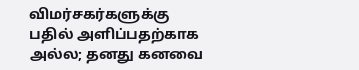விமர்சகர்களுக்கு பதில் அளிப்பதற்காக அல்ல; தனது கனவை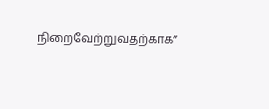நிறைவேற்றுவதற்காக”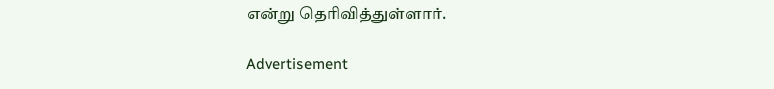என்று தெரிவித்துள்ளார்.

Advertisement